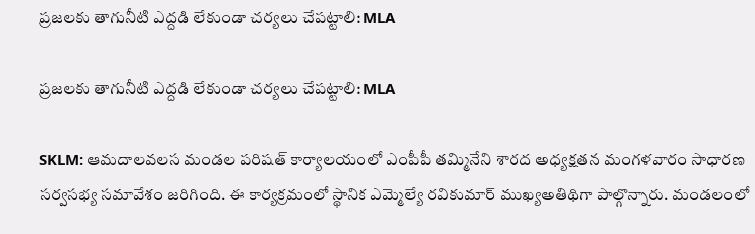ప్రజలకు తాగునీటి ఎద్దడి లేకుండా చర్యలు చేపట్టాలి: MLA

ప్రజలకు తాగునీటి ఎద్దడి లేకుండా చర్యలు చేపట్టాలి: MLA

SKLM: ఆమదాలవలస మండల పరిషత్ కార్యాలయంలో ఎంపీపీ తమ్మినేని శారద అధ్యక్షతన మంగళవారం సాధారణ సర్వసభ్య సమావేశం జరిగింది. ఈ కార్యక్రమంలో స్థానిక ఎమ్మెల్యే రవికుమార్ ముఖ్యఅతిథిగా పాల్గొన్నారు. మండలంలో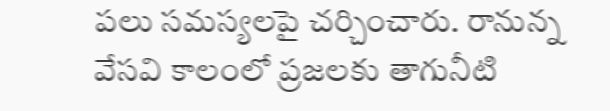పలు సమస్యలపై చర్చించారు. రానున్న వేసవి కాలంలో ప్రజలకు తాగునీటి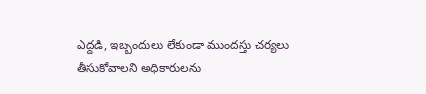ఎద్దడి, ఇబ్బందులు లేకుండా ముందస్తు చర్యలు తీసుకోవాలని అధికారులను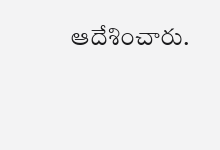ఆదేశించారు.